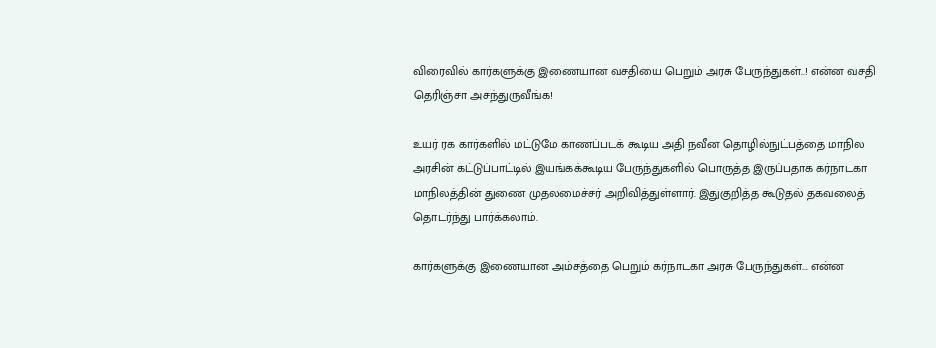விரைவில் கார்களுக்கு இணையான வசதியை பெறும் அரசு பேருந்துகள்..! என்ன வசதி தெரிஞ்சா அசந்துருவீங்க!

உயர் ரக கார்களில் மட்டுமே காணப்படக் கூடிய அதி நவீன தொழில்நுட்பத்தை மாநில அரசின் கட்டுப்பாட்டில் இயங்கக்கூடிய பேருந்துகளில் பொருத்த இருப்பதாக கர்நாடகா மாநிலத்தின் துணை முதலமைச்சர் அறிவித்துள்ளார். இதுகுறித்த கூடுதல் தகவலைத் தொடர்ந்து பார்க்கலாம்.

கார்களுக்கு இணையான அம்சத்தை பெறும் கர்நாடகா அரசு பேருந்துகள்... என்ன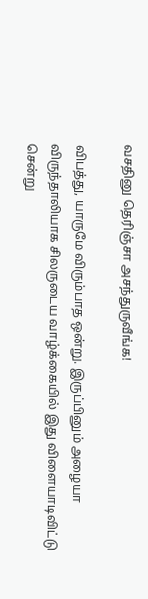வசதினு தெரிஞ்சா அசந்துருவீங்க!

விபத்து, யாருமே விரும்பாத ஒன்று. இருப்பினும் அழையா விருந்தாலியாக சிலருடைய வாழ்க்கையில் இது விளையாடிவிட்டு சென்று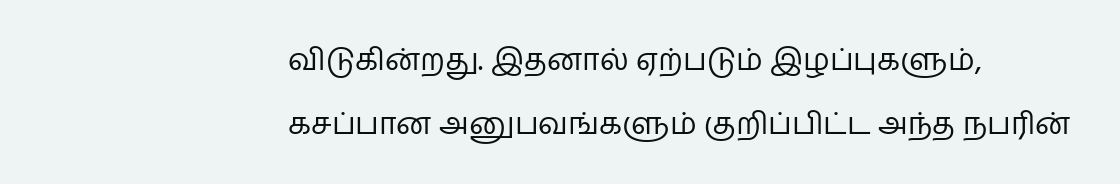விடுகின்றது. இதனால் ஏற்படும் இழப்புகளும், கசப்பான அனுபவங்களும் குறிப்பிட்ட அந்த நபரின்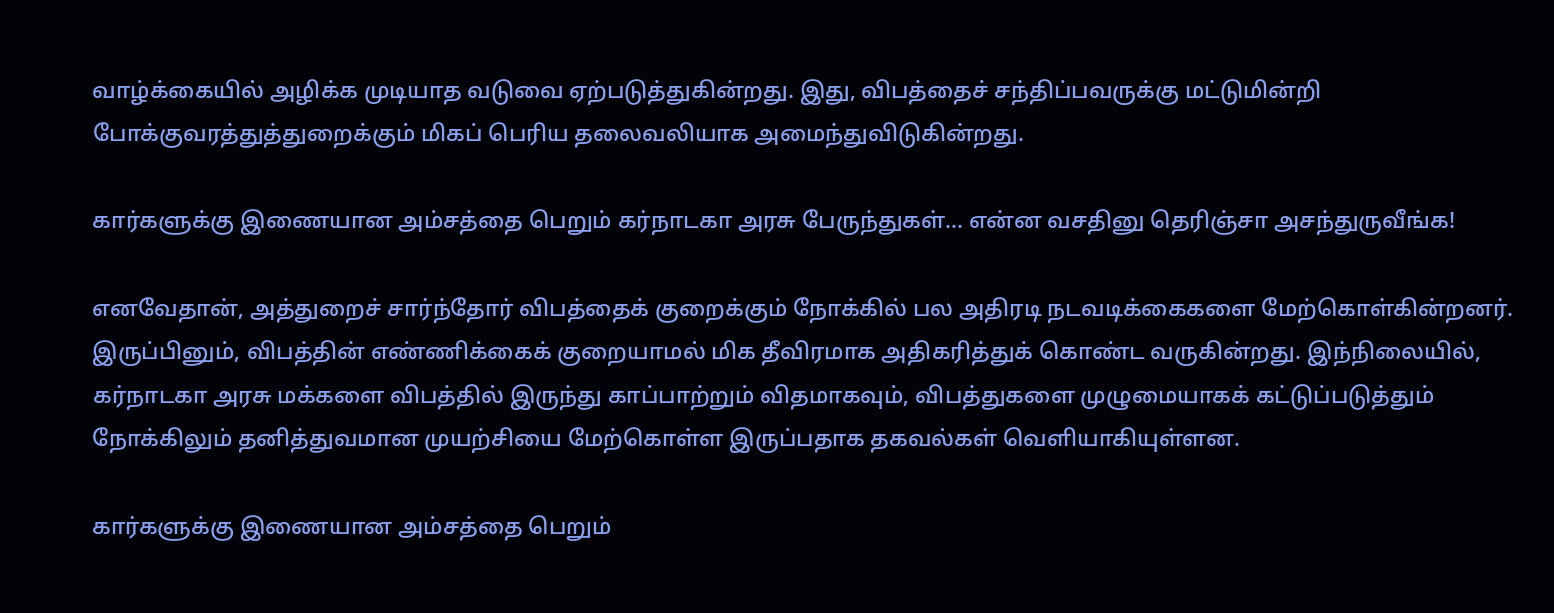வாழ்க்கையில் அழிக்க முடியாத வடுவை ஏற்படுத்துகின்றது. இது, விபத்தைச் சந்திப்பவருக்கு மட்டுமின்றி போக்குவரத்துத்துறைக்கும் மிகப் பெரிய தலைவலியாக அமைந்துவிடுகின்றது.

கார்களுக்கு இணையான அம்சத்தை பெறும் கர்நாடகா அரசு பேருந்துகள்... என்ன வசதினு தெரிஞ்சா அசந்துருவீங்க!

எனவேதான், அத்துறைச் சார்ந்தோர் விபத்தைக் குறைக்கும் நோக்கில் பல அதிரடி நடவடிக்கைகளை மேற்கொள்கின்றனர். இருப்பினும், விபத்தின் எண்ணிக்கைக் குறையாமல் மிக தீவிரமாக அதிகரித்துக் கொண்ட வருகின்றது. இந்நிலையில், கர்நாடகா அரசு மக்களை விபத்தில் இருந்து காப்பாற்றும் விதமாகவும், விபத்துகளை முழுமையாகக் கட்டுப்படுத்தும் நோக்கிலும் தனித்துவமான முயற்சியை மேற்கொள்ள இருப்பதாக தகவல்கள் வெளியாகியுள்ளன.

கார்களுக்கு இணையான அம்சத்தை பெறும்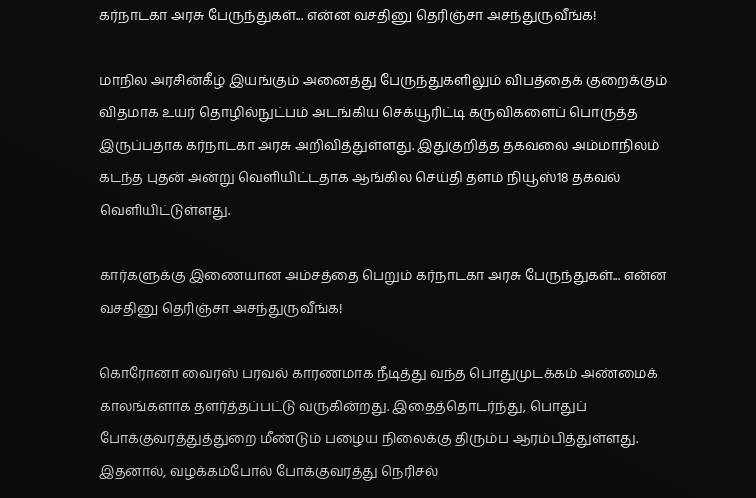கர்நாடகா அரசு பேருந்துகள்... என்ன வசதினு தெரிஞ்சா அசந்துருவீங்க!

மாநில அரசின்கீழ் இயங்கும் அனைத்து பேருந்துகளிலும் விபத்தைக் குறைக்கும் விதமாக உயர் தொழில்நுட்பம் அடங்கிய செக்யூரிட்டி கருவிகளைப் பொருத்த இருப்பதாக கர்நாடகா அரசு அறிவித்துள்ளது. இதுகுறித்த தகவலை அம்மாநிலம் கடந்த புதன் அன்று வெளியிட்டதாக ஆங்கில செய்தி தளம் நியூஸ்18 தகவல் வெளியிட்டுள்ளது.

கார்களுக்கு இணையான அம்சத்தை பெறும் கர்நாடகா அரசு பேருந்துகள்... என்ன வசதினு தெரிஞ்சா அசந்துருவீங்க!

கொரோனா வைரஸ் பரவல் காரணமாக நீடித்து வந்த பொதுமுடக்கம் அண்மைக் காலங்களாக தளர்த்தப்பட்டு வருகின்றது. இதைத்தொடர்ந்து, பொதுப் போக்குவரத்துத்துறை மீண்டும் பழைய நிலைக்கு திரும்ப ஆரம்பித்துள்ளது. இதனால், வழக்கம்போல் போக்குவரத்து நெரிசல்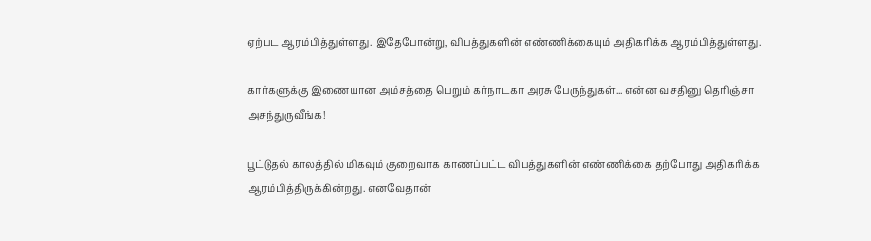ஏற்பட ஆரம்பித்துள்ளது. இதேபோன்று, விபத்துகளின் எண்ணிக்கையும் அதிகரிக்க ஆரம்பித்துள்ளது.

கார்களுக்கு இணையான அம்சத்தை பெறும் கர்நாடகா அரசு பேருந்துகள்... என்ன வசதினு தெரிஞ்சா அசந்துருவீங்க!

பூட்டுதல் காலத்தில் மிகவும் குறைவாக காணப்பட்ட விபத்துகளின் எண்ணிக்கை தற்போது அதிகரிக்க ஆரம்பித்திருக்கின்றது. எனவேதான்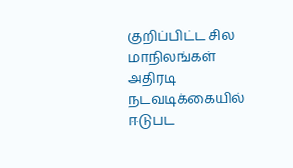குறிப்பிட்ட சில மாநிலங்கள் அதிரடி நடவடிக்கையில் ஈடுபட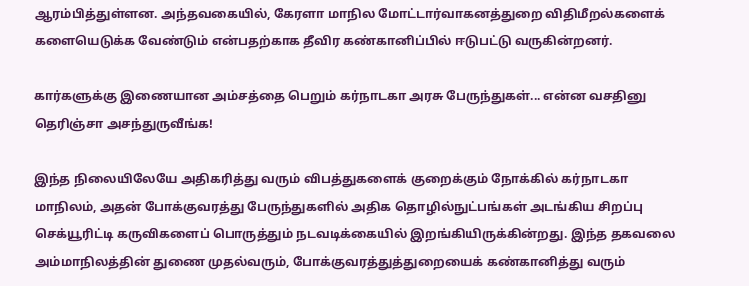ஆரம்பித்துள்ளன. அந்தவகையில், கேரளா மாநில மோட்டார்வாகனத்துறை விதிமீறல்களைக் களையெடுக்க வேண்டும் என்பதற்காக தீவிர கண்கானிப்பில் ஈடுபட்டு வருகின்றனர்.

கார்களுக்கு இணையான அம்சத்தை பெறும் கர்நாடகா அரசு பேருந்துகள்... என்ன வசதினு தெரிஞ்சா அசந்துருவீங்க!

இந்த நிலையிலேயே அதிகரித்து வரும் விபத்துகளைக் குறைக்கும் நோக்கில் கர்நாடகா மாநிலம், அதன் போக்குவரத்து பேருந்துகளில் அதிக தொழில்நுட்பங்கள் அடங்கிய சிறப்பு செக்யூரிட்டி கருவிகளைப் பொருத்தும் நடவடிக்கையில் இறங்கியிருக்கின்றது. இந்த தகவலை அம்மாநிலத்தின் துணை முதல்வரும், போக்குவரத்துத்துறையைக் கண்கானித்து வரும்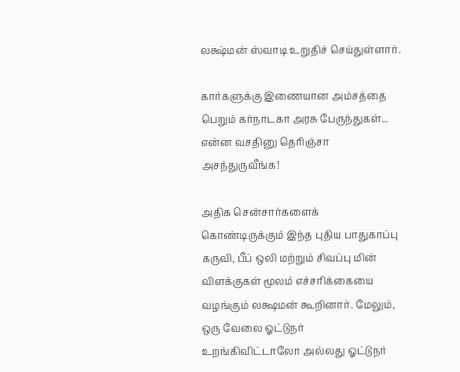லக்ஷ்மன் ஸ்வாடி உறுதிச் செய்துள்ளார்.

கார்களுக்கு இணையான அம்சத்தை பெறும் கர்நாடகா அரசு பேருந்துகள்... என்ன வசதினு தெரிஞ்சா அசந்துருவீங்க!

அதிக சென்சார்களைக் கொண்டிருக்கும் இந்த புதிய பாதுகாப்பு கருவி, பீப் ஒலி மற்றும் சிவப்பு மின் விளக்குகள் மூலம் எச்சரிக்கையை வழங்கும் லக்ஷமன் கூறினார். மேலும், ஒரு வேலை ஓட்டுநர் உறங்கிவிட்டாலோ அல்லது ஓட்டுநர்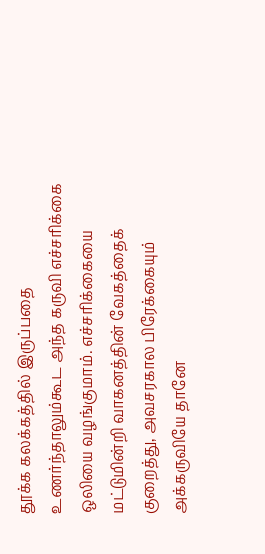தூக்க கலக்கத்தில் இருப்பதை உணர்ந்தாலும்கூட அந்த கருவி எச்சரிக்கை ஒலியை வழங்குமாம். எச்சரிக்கையை மட்டுமின்றி வாகனத்தின் வேகத்தைக் குறைத்து, அவசரகால பிரேக்கையும் அக்கருவியே தானே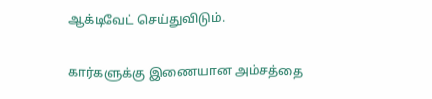ஆக்டிவேட் செய்துவிடும்.

கார்களுக்கு இணையான அம்சத்தை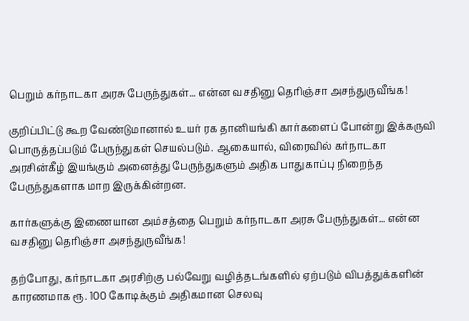பெறும் கர்நாடகா அரசு பேருந்துகள்... என்ன வசதினு தெரிஞ்சா அசந்துருவீங்க!

குறிப்பிட்டு கூற வேண்டுமானால் உயர் ரக தானியங்கி கார்களைப் போன்று இக்கருவி பொருத்தப்படும் பேருந்துகள் செயல்படும். ஆகையால், விரைவில் கர்நாடகா அரசின்கீழ் இயங்கும் அனைத்து பேருந்துகளும் அதிக பாதுகாப்பு நிறைந்த பேருந்துகளாக மாற இருக்கின்றன.

கார்களுக்கு இணையான அம்சத்தை பெறும் கர்நாடகா அரசு பேருந்துகள்... என்ன வசதினு தெரிஞ்சா அசந்துருவீங்க!

தற்போது, கர்நாடகா அரசிற்கு பல்வேறு வழித்தடங்களில் ஏற்படும் விபத்துக்களின் காரணமாக ரூ. 100 கோடிக்கும் அதிகமான செலவு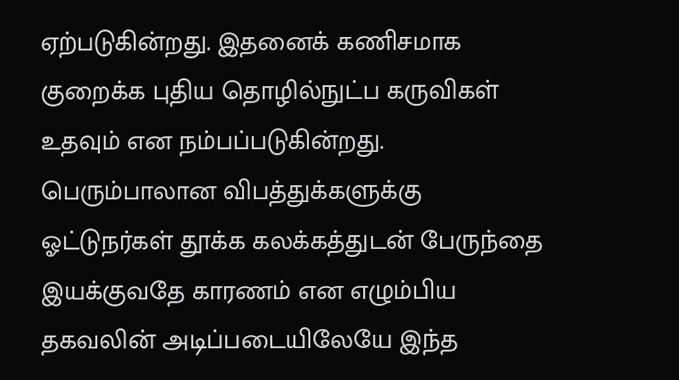ஏற்படுகின்றது. இதனைக் கணிசமாக குறைக்க புதிய தொழில்நுட்ப கருவிகள் உதவும் என நம்பப்படுகின்றது. பெரும்பாலான விபத்துக்களுக்கு ஓட்டுநர்கள் தூக்க கலக்கத்துடன் பேருந்தை இயக்குவதே காரணம் என எழும்பிய தகவலின் அடிப்படையிலேயே இந்த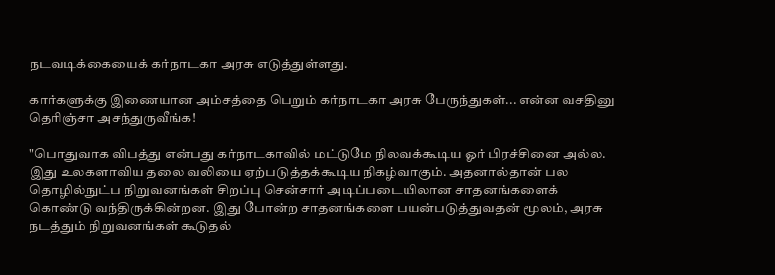நடவடிக்கையைக் கர்நாடகா அரசு எடுத்துள்ளது.

கார்களுக்கு இணையான அம்சத்தை பெறும் கர்நாடகா அரசு பேருந்துகள்... என்ன வசதினு தெரிஞ்சா அசந்துருவீங்க!

"பொதுவாக விபத்து என்பது கர்நாடகாவில் மட்டுமே நிலவக்கூடிய ஓர் பிரச்சினை அல்ல. இது உலகளாவிய தலை வலியை ஏற்படுத்தக்கூடிய நிகழ்வாகும். அதனால்தான் பல தொழில்நுட்ப நிறுவனங்கள் சிறப்பு சென்சார் அடிப்படையிலான சாதனங்களைக் கொண்டு வந்திருக்கின்றன. இது போன்ற சாதனங்களை பயன்படுத்துவதன் மூலம், அரசு நடத்தும் நிறுவனங்கள் கூடுதல்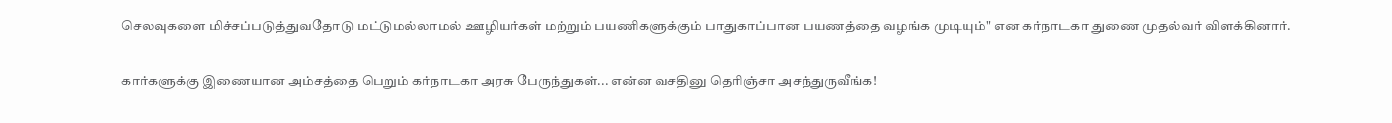செலவுகளை மிச்சப்படுத்துவதோடு மட்டுமல்லாமல் ஊழியர்கள் மற்றும் பயணிகளுக்கும் பாதுகாப்பான பயணத்தை வழங்க முடியும்" என கர்நாடகா துணை முதல்வர் விளக்கினார்.

கார்களுக்கு இணையான அம்சத்தை பெறும் கர்நாடகா அரசு பேருந்துகள்... என்ன வசதினு தெரிஞ்சா அசந்துருவீங்க!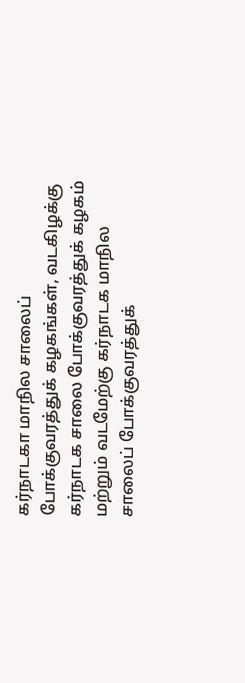கர்நாடகா மாநில சாலைப் போக்குவரத்துக் கழகங்கள், வடகிழக்கு கர்நாடக சாலை போக்குவரத்துக் கழகம் மற்றும் வடமேற்கு கர்நாடக மாநில சாலைப் போக்குவரத்துக்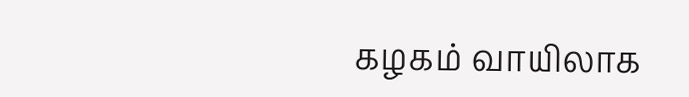கழகம் வாயிலாக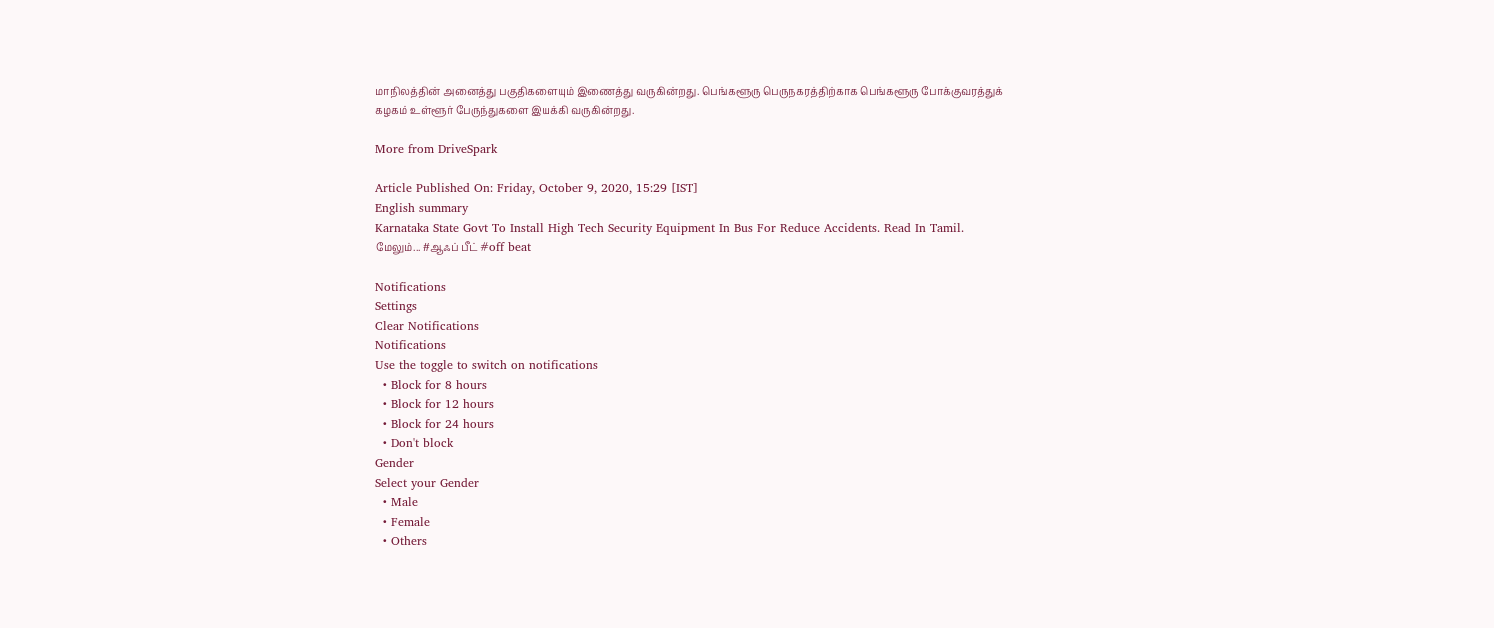மாநிலத்தின் அனைத்து பகுதிகளையும் இணைத்து வருகின்றது. பெங்களூரு பெருநகரத்திற்காக பெங்களூரு போக்குவரத்துக் கழகம் உள்ளூர் பேருந்துகளை இயக்கி வருகின்றது.

More from DriveSpark

Article Published On: Friday, October 9, 2020, 15:29 [IST]
English summary
Karnataka State Govt To Install High Tech Security Equipment In Bus For Reduce Accidents. Read In Tamil.
மேலும்... #ஆஃப் பீட் #off beat

Notifications
Settings
Clear Notifications
Notifications
Use the toggle to switch on notifications
  • Block for 8 hours
  • Block for 12 hours
  • Block for 24 hours
  • Don't block
Gender
Select your Gender
  • Male
  • Female
  • Others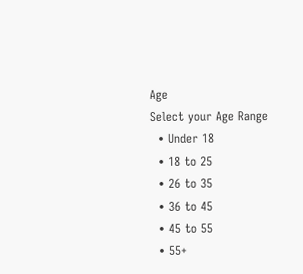Age
Select your Age Range
  • Under 18
  • 18 to 25
  • 26 to 35
  • 36 to 45
  • 45 to 55
  • 55+